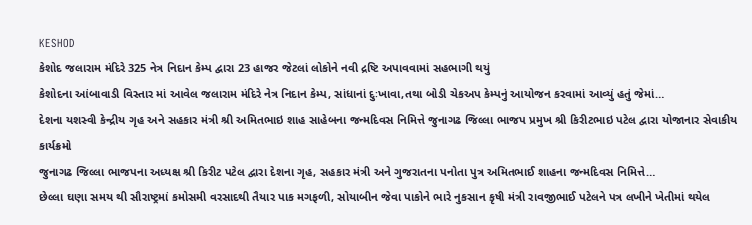KESHOD
કેશોદ જલારામ મંદિરે 325 નેત્ર નિદાન કેમ્પ દ્વારા 23 હાજર જેટલાં લોકોને નવી દ્રષ્ટિ અપાવવામાં સહભાગી થયું
કેશોદના આંબાવાડી વિસ્તાર માં આવેલ જલારામ મંદિરે નેત્ર નિદાન કેમ્પ, સાંધાનાં દુઃખાવા,તથા બોડી ચેકઅપ કેમ્પનું આયોજન કરવામાં આવ્યું હતું જેમાં…
દેશના યશસ્વી કેન્દ્રીય ગૃહ અને સહકાર મંત્રી શ્રી અમિતભાઇ શાહ સાહેબના જન્મદિવસ નિમિત્તે જુનાગઢ જિલ્લા ભાજપ પ્રમુખ શ્રી કિરીટભાઇ પટેલ દ્વારા યોજાનાર સેવાકીય કાર્યક્રમો
જુનાગઢ જિલ્લા ભાજપના અધ્યક્ષ શ્રી કિરીટ પટેલ દ્વારા દેશના ગૃહ, સહકાર મંત્રી અને ગુજરાતના પનોતા પુત્ર અમિતભાઈ શાહના જન્મદિવસ નિમિત્તે…
છેલ્લા ઘણા સમય થી સૌરાષ્ટ્રમાં કમોસમી વરસાદથી તૈયાર પાક મગફળી, સોયાબીન જેવા પાકોને ભારે નુકસાન કૃષી મંત્રી રાવજીભાઈ પટેલને પત્ર લખીને ખેતીમાં થયેલ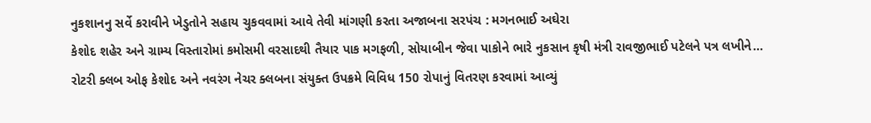નુકશાનનુ સર્વે કરાવીને ખેડુતોને સહાય ચુકવવામાં આવે તેવી માંગણી કરતા અજાબના સરપંચ : મગનભાઈ અઘેરા
કેશોદ શહેર અને ગ્રામ્ય વિસ્તારોમાં કમોસમી વરસાદથી તૈયાર પાક મગફળી, સોયાબીન જેવા પાકોને ભારે નુકસાન કૃષી મંત્રી રાવજીભાઈ પટેલને પત્ર લખીને…
રોટરી ક્લબ ઓફ કેશોદ અને નવરંગ નેચર ક્લબના સંયુક્ત ઉપક્રમે વિવિધ 150 રોપાનું વિતરણ કરવામાં આવ્યું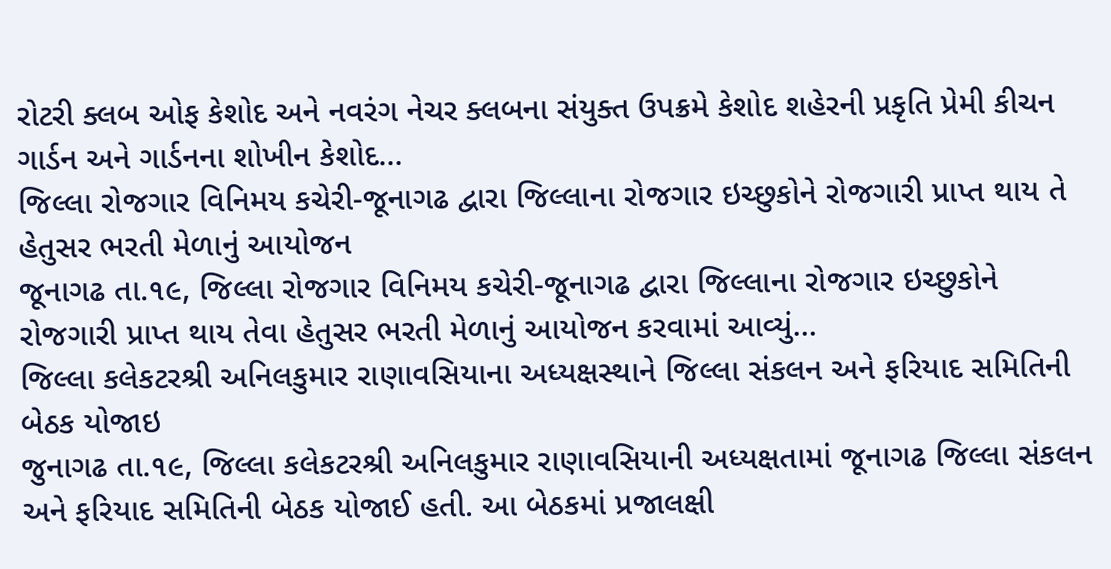રોટરી ક્લબ ઓફ કેશોદ અને નવરંગ નેચર ક્લબના સંયુક્ત ઉપક્રમે કેશોદ શહેરની પ્રકૃતિ પ્રેમી કીચન ગાર્ડન અને ગાર્ડનના શોખીન કેશોદ…
જિલ્લા રોજગાર વિનિમય કચેરી-જૂનાગઢ દ્વારા જિલ્લાના રોજગાર ઇચ્છુકોને રોજગારી પ્રાપ્ત થાય તે હેતુસર ભરતી મેળાનું આયોજન
જૂનાગઢ તા.૧૯, જિલ્લા રોજગાર વિનિમય કચેરી-જૂનાગઢ દ્વારા જિલ્લાના રોજગાર ઇચ્છુકોને રોજગારી પ્રાપ્ત થાય તેવા હેતુસર ભરતી મેળાનું આયોજન કરવામાં આવ્યું…
જિલ્લા કલેકટરશ્રી અનિલકુમાર રાણાવસિયાના અધ્યક્ષસ્થાને જિલ્લા સંકલન અને ફરિયાદ સમિતિની બેઠક યોજાઇ
જુનાગઢ તા.૧૯, જિલ્લા કલેકટરશ્રી અનિલકુમાર રાણાવસિયાની અધ્યક્ષતામાં જૂનાગઢ જિલ્લા સંકલન અને ફરિયાદ સમિતિની બેઠક યોજાઈ હતી. આ બેઠકમાં પ્રજાલક્ષી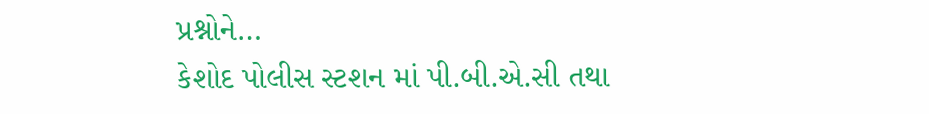પ્રશ્નોને…
કેશોદ પોલીસ સ્ટશન માં પી.બી.એ.સી તથા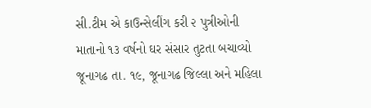સી.ટીમ એ કાઉન્સેલીંગ કરી ૨ પુત્રીઓની માતાનો ૧૩ વર્ષનો ઘર સંસાર તુટતા બચાવ્યો
જૂનાગઢ તા. ૧૯, જૂનાગઢ જિલ્લા અને મહિલા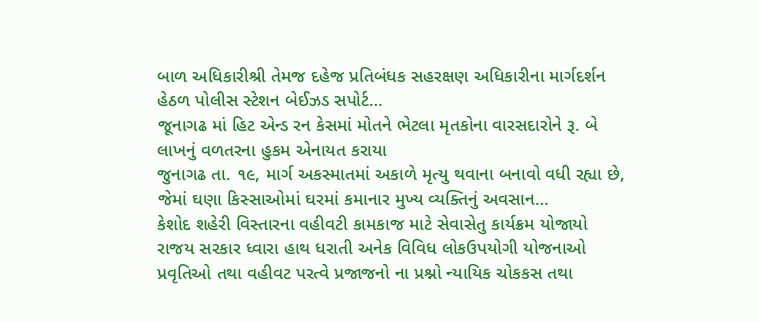બાળ અધિકારીશ્રી તેમજ દહેજ પ્રતિબંધક સહરક્ષણ અધિકારીના માર્ગદર્શન હેઠળ પોલીસ સ્ટેશન બેઈઝડ સપોર્ટ…
જૂનાગઢ માં હિટ એન્ડ રન કેસમાં મોતને ભેટલા મૃતકોના વારસદારોને રૂ. બે લાખનું વળતરના હુકમ એનાયત કરાયા
જુનાગઢ તા. ૧૯, માર્ગ અકસ્માતમાં અકાળે મૃત્યુ થવાના બનાવો વધી રહ્યા છે, જેમાં ઘણા કિસ્સાઓમાં ઘરમાં કમાનાર મુખ્ય વ્યક્તિનું અવસાન…
કેશોદ શહેરી વિસ્તારના વહીવટી કામકાજ માટે સેવાસેતુ કાર્યક્રમ યોજાયો
રાજય સરકાર ધ્વારા હાથ ધરાતી અનેક વિવિધ લોકઉપયોગી યોજનાઓ પ્રવૃતિઓ તથા વહીવટ પરત્વે પ્રજાજનો ના પ્રશ્નો ન્યાયિક ચોકકસ તથા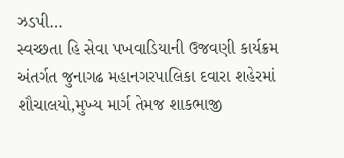ઝડપી…
સ્વચ્છતા હિ સેવા પખવાડિયાની ઉજવણી કાર્યક્રમ અંતર્ગત જુનાગઢ મહાનગરપાલિકા દવારા શહેરમાં શૌચાલયો,મુખ્ય માર્ગ તેમજ શાકભાજી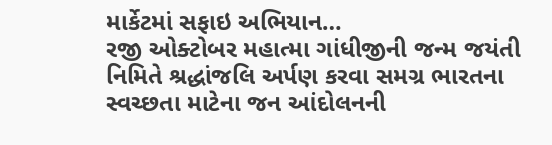માર્કેટમાં સફાઇ અભિયાન…
રજી ઓક્ટોબર મહાત્મા ગાંધીજીની જન્મ જયંતી નિમિતે શ્રદ્ધાંજલિ અર્પણ કરવા સમગ્ર ભારતના સ્વચ્છતા માટેના જન આંદોલનની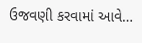ઉજવણી કરવામાં આવે…